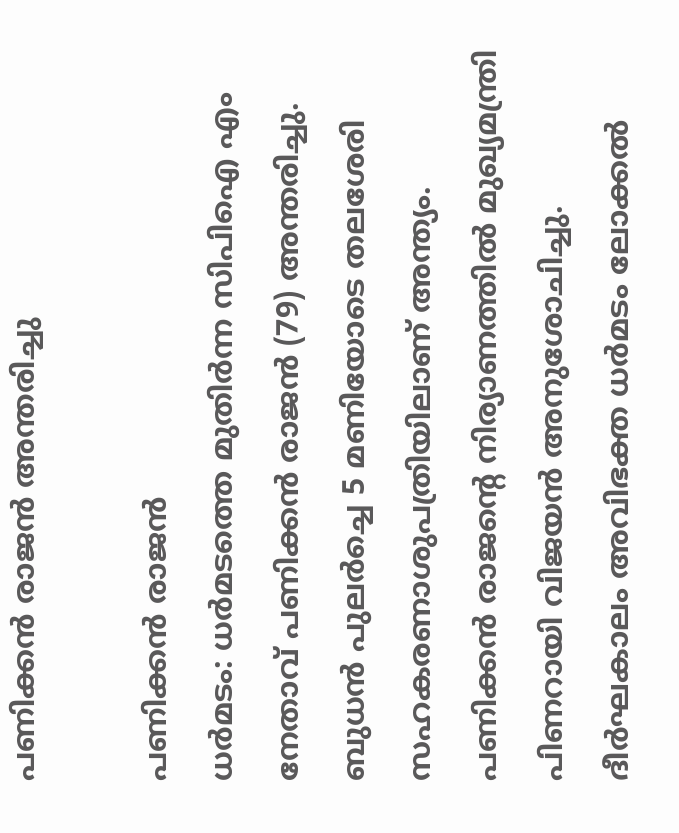പണിക്കൻ രാജൻ അന്തരിച്ചു

പണിക്കൻ രാജൻ
ധർമടം: ധർമടത്തെ മുതിർന്ന സിപിഐ എം നേതാവ് പണിക്കൻ രാജൻ (79) അന്തരിച്ചു. ബുധൻ പുലർച്ചെ 5 മണിയോടെ തലശേരി സഹകരണാശുപത്രിയിലാണ് അന്ത്യം. പണിക്കൻ രാജൻ്റെ നിര്യാണത്തിൽ മുഖ്യമന്ത്രി പിണറായി വിജയൻ അനുശോചിച്ചു.
ദീർഘകാലം അവിഭക്ത ധർമടം ലോക്കൽ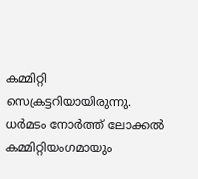കമ്മിറ്റി സെക്രട്ടറിയായിരുന്നു. ധർമടം നോർത്ത് ലോക്കൽ കമ്മിറ്റിയംഗമായും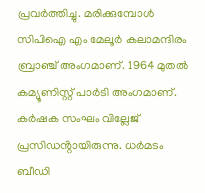പ്രവർത്തിച്ചു. മരിക്കുമ്പോൾ സിപിഐ എം മേലൂർ കലാമന്ദിരം ബ്രാഞ്ച് അംഗമാണ്. 1964 മുതൽ കമ്യൂണിസ്റ്റ് പാർടി അംഗമാണ്. കർഷക സംഘം വില്ലേജ് പ്രസിഡൻ്റായിരുന്നു. ധർമടം ബീഡി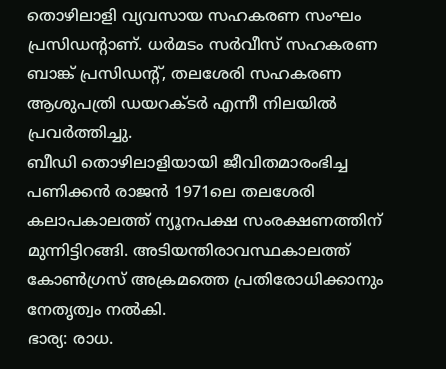തൊഴിലാളി വ്യവസായ സഹകരണ സംഘം പ്രസിഡൻ്റാണ്. ധർമടം സർവീസ് സഹകരണ ബാങ്ക് പ്രസിഡൻ്റ്, തലശേരി സഹകരണ ആശുപത്രി ഡയറക്ടർ എന്നീ നിലയിൽ പ്രവർത്തിച്ചു.
ബീഡി തൊഴിലാളിയായി ജീവിതമാരംഭിച്ച പണിക്കൻ രാജൻ 1971ലെ തലശേരി കലാപകാലത്ത് ന്യൂനപക്ഷ സംരക്ഷണത്തിന് മുന്നിട്ടിറങ്ങി. അടിയന്തിരാവസ്ഥകാലത്ത് കോൺഗ്രസ് അക്രമത്തെ പ്രതിരോധിക്കാനും നേതൃത്വം നൽകി.
ഭാര്യ: രാധ.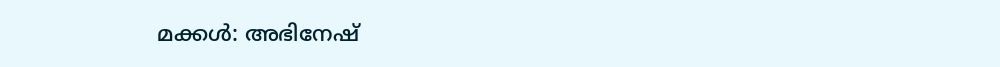മക്കൾ: അഭിനേഷ്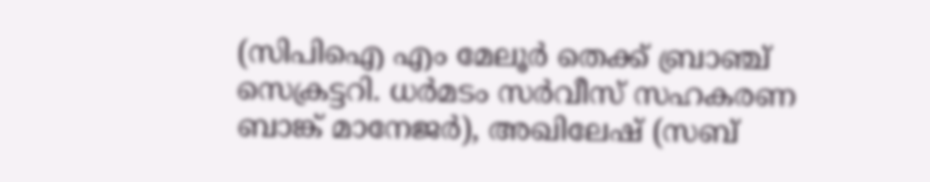(സിപിഐ എം മേലൂർ തെക്ക് ബ്രാഞ്ച് സെക്രട്ടറി. ധർമടം സർവീസ് സഹകരണ ബാങ്ക് മാനേജർ), അഖിലേഷ് (സബ്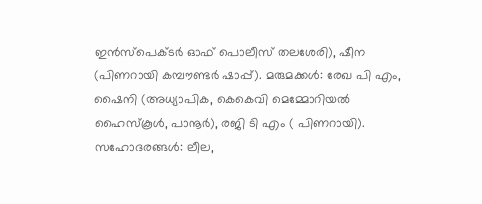ഇൻസ്പെക്ടർ ഓഫ് പൊലീസ് തലശേരി), ഷീന (പിണറായി കമ്പൗണ്ടർ ഷാപ്പ്). മരുമക്കൾ: രേഖ പി എം, ഷൈനി (അധ്യാപിക, കെകെവി മെമ്മോറിയൽ ഹൈസ്കൂൾ, പാനൂർ), രജി ടി എം ( പിണറായി). സഹോദരങ്ങൾ: ലീല,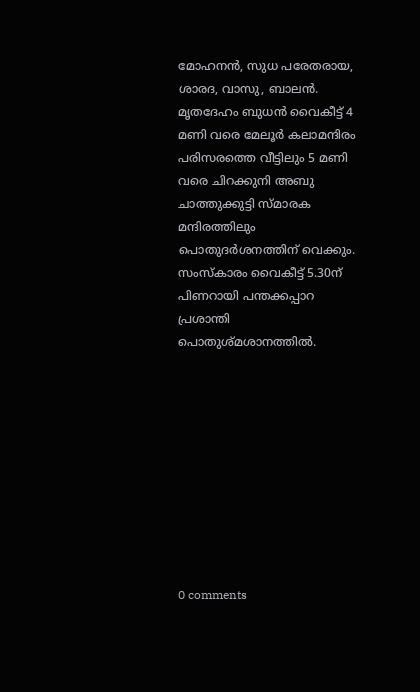മോഹനൻ, സുധ പരേതരായ, ശാരദ, വാസു, ബാലൻ.
മൃതദേഹം ബുധൻ വൈകീട്ട് 4 മണി വരെ മേലൂർ കലാമന്ദിരം പരിസരത്തെ വീട്ടിലും 5 മണി വരെ ചിറക്കുനി അബു ചാത്തുക്കുട്ടി സ്മാരക മന്ദിരത്തിലും പൊതുദർശനത്തിന് വെക്കും. സംസ്കാരം വൈകീട്ട് 5.30ന് പിണറായി പന്തക്കപ്പാറ പ്രശാന്തി പൊതുശ്മശാനത്തിൽ.










0 comments